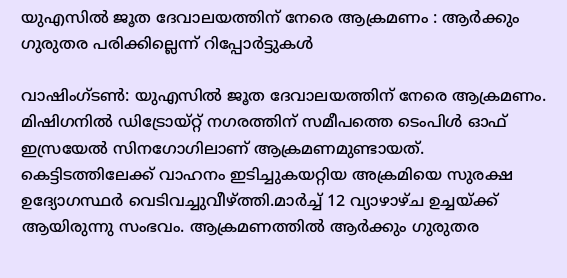യുഎസിൽ ജൂത ദേവാലയത്തിന് നേരെ ആക്രമണം : ആർക്കും ഗുരുതര പരിക്കില്ലെന്ന് റിപ്പോർട്ടുകൾ

വാഷിംഗ്ടൺ: യുഎസിൽ ജൂത ദേവാലയത്തിന് നേരെ ആക്രമണം. മിഷിഗനിൽ ഡിട്രോയ്റ്റ് നഗരത്തിന് സമീപത്തെ ടെംപിൾ ഓഫ് ഇസ്രയേൽ സിനഗോഗിലാണ് ആക്രമണമുണ്ടായത്. കെട്ടിടത്തിലേക്ക് വാഹനം ഇടിച്ചുകയറ്റിയ അക്രമിയെ സുരക്ഷ ഉദ്യോഗസ്ഥർ വെടിവച്ചുവീഴ്ത്തി.മാർച്ച് 12 വ്യാഴാഴ്ച ഉച്ചയ്ക്ക് ആയിരുന്നു സംഭവം. ആക്രമണത്തിൽ ആർക്കും ഗുരുതര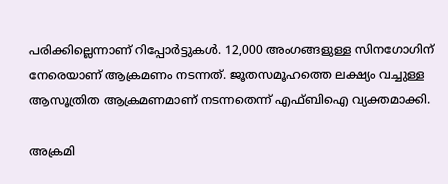പരിക്കില്ലെന്നാണ് റിപ്പോർട്ടുകൾ. 12,000 അംഗങ്ങളുള്ള സിനഗോഗിന് നേരെയാണ് ആക്രമണം നടന്നത്. ജൂതസമൂഹത്തെ ലക്ഷ്യം വച്ചുള്ള ആസൂത്രിത ആക്രമണമാണ് നടന്നതെന്ന് എഫ്ബിഐ വ്യക്തമാക്കി.

അക്രമി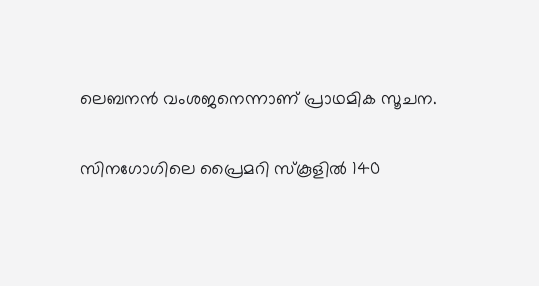ലെബനൻ വംശജനെന്നാണ് പ്രാഥമിക സൂചന.

സിനഗോഗിലെ പ്രൈമറി സ്‌കൂളിൽ 140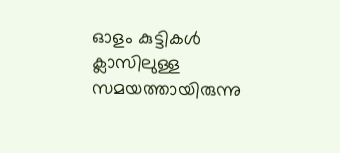ഓളം കുട്ടികൾ ക്ലാസിലുള്ള സമയത്തായിരുന്നു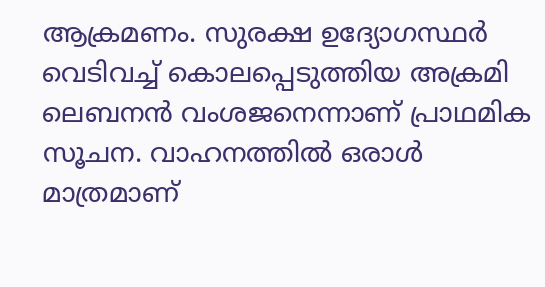ആക്രമണം. സുരക്ഷ ഉദ്യോഗസ്ഥർ വെടിവച്ച് കൊലപ്പെടുത്തിയ അക്രമി ലെബനൻ വംശജനെന്നാണ് പ്രാഥമിക സൂചന. വാഹനത്തിൽ ഒരാൾ മാത്രമാണ്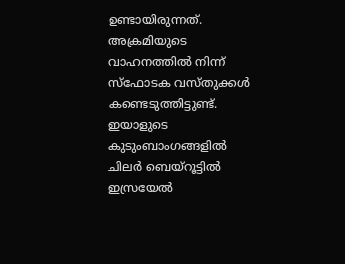ഉണ്ടായിരുന്നത്. അക്രമിയുടെ വാഹനത്തിൽ നിന്ന് സ്ഫോടക വസ്തുക്കൾ കണ്ടെടുത്തിട്ടുണ്ട്. ഇയാളുടെ കുടുംബാംഗങ്ങളിൽ ചിലർ ബെയ്‌റൂട്ടിൽ ഇസ്രയേൽ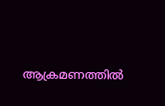ആക്രമണത്തിൽ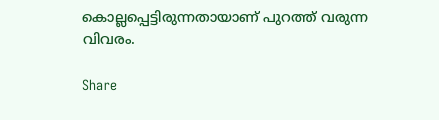കൊല്ലപ്പെട്ടിരുന്നതായാണ് പുറത്ത് വരുന്ന വിവരം.

Share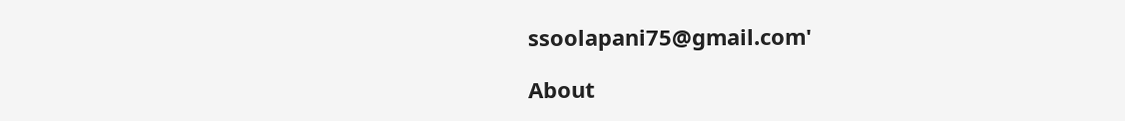ssoolapani75@gmail.com'

About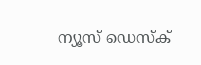ന്യൂസ് ഡെസ്ക്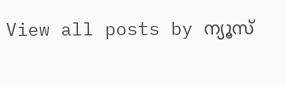View all posts by ന്യൂസ്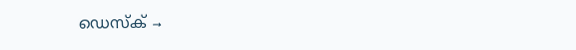ഡെസ്ക് →